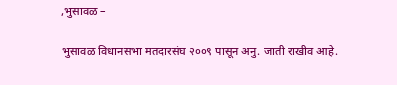,भुसावळ –

भुसावळ विधानसभा मतदारसंघ २००९ पासून अनु. जाती राखीव आहे.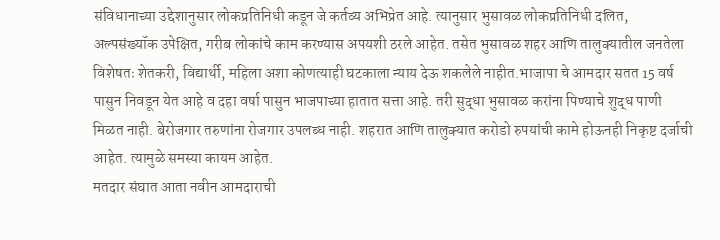संविधानाच्या उद्देशानुसार लोकप्रतिनिधी कडून जे कर्तव्य अभिप्रेत आहे. त्यानुसार भुसावळ लोकप्रतिनिधी दलित, अल्पसंख्यॉक उपेक्षित, गरीब लोकांचे काम करण्यास अपयशी ठरले आहेत. तसेत भुसावळ शहर आणि तालुक्यातील जनतेला विशेषतः शेतकरी, विद्यार्थी, महिला अशा कोणत्याही घटकाला न्याय देऊ शकलेले नाहीत.भाजापा चे आमदार सतत 15 वर्ष पासुन निवडून येत आहे व दहा वर्षा पासुन भाजपाच्या हातात सत्ता आहे. तरी सुद्धा भुसावळ करांना पिण्याचे शुद्ध पाणी मिळत नाही. बेरोजगार तरुणांना रोजगार उपलब्ध नाही. शहरात आणि तालुक्यात करोडो रुपयांची कामे होऊनही निकृष्ट दर्जाची आहेत. त्यामुळे समस्या कायम आहेत.
मतदार संघात आता नवीन आमदाराची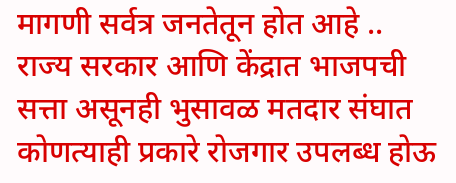मागणी सर्वत्र जनतेतून होत आहे .. राज्य सरकार आणि केंद्रात भाजपची सत्ता असूनही भुसावळ मतदार संघात कोणत्याही प्रकारे रोजगार उपलब्ध होऊ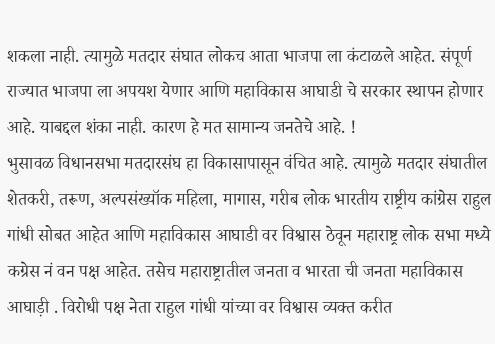शकला नाही. त्यामुळे मतदार संघात लोकच आता भाजपा ला कंटाळले आहेत. संपूर्ण राज्यात भाजपा ला अपयश येणार आणि महाविकास आघाडी चे सरकार स्थापन होणार आहे. याबद्दल शंका नाही. कारण हे मत सामान्य जनतेचे आहे. !
भुसावळ विधानसभा मतदारसंघ हा विकासापासून वंचित आहे. त्यामुळे मतदार संघातील शेतकरी, तरूण, अल्पसंख्यॉक महिला, मागास, गरीब लोक भारतीय राष्ट्रीय कांग्रेस राहुल गांधी सोबत आहेत आणि महाविकास आघाडी वर विश्वास ठेवून महाराष्ट्र लोक सभा मध्ये कग्रेस नं वन पक्ष आहेत. तसेच महाराष्ट्रातील जनता व भारता ची जनता महाविकास आघाड़ी . विरोधी पक्ष नेता राहुल गांधी यांच्या वर विश्वास व्यक्त करीत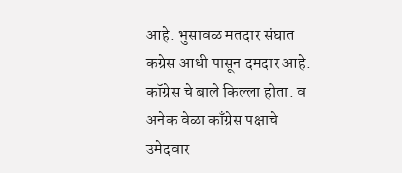आहे. भुसावळ मतदार संघात कग्रेस आधी पासून दमदार आहे. कॉग्रेस चे बाले किल्ला होता. व अनेक वेळा काँग्रेस पक्षाचे उमेदवार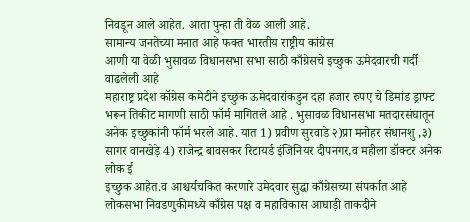निवडून आले आहेत. आता पुन्हा ती वेळ आली आहे.
सामान्य जनतेच्या मनात आहे फक्त भारतीय राष्ट्रीय कांग्रेस
आणी या वेळी भुसावळ विधानसभा सभा साठी काँग्रेसचे इच्छुक ऊमेदवारची गर्दी वाढलेली आहे
महाराष्ट्र प्रदेश कॉग्रेस कमेटीने इच्छुक ऊमेदवारांकडुन दहा हजार रुपए चे डिमांड ड्राफ्ट भरून तिकीट मागणी साठी फॉर्म मागितले आहे . भुसावळ विधानसभा मतदारसंघातून अनेक इच्छुकांनी फॉर्म भरले आहे. यात 1) प्रवीण सुरवाडे २)प्रा मनोहर संधानशु ,३) सागर वानखेड़े 4) राजेन्द्र बावसकर रिटायर्ड इंजिनियर दीपनगर,व महीला डॉक्टर अनेक लोक ई
इच्छुक आहेत.व आश्चर्यचकित करणारे उमेदवार सुद्धा काँग्रेसच्या संपर्कात आहे
लोकसभा निवडणुकीमध्ये काँग्रेस पक्ष व महाविकास आघाड़ी ताकदीने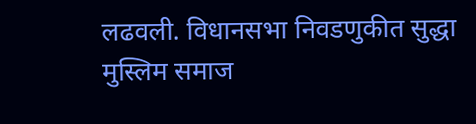लढवली. विधानसभा निवडणुकीत सुद्धा मुस्लिम समाज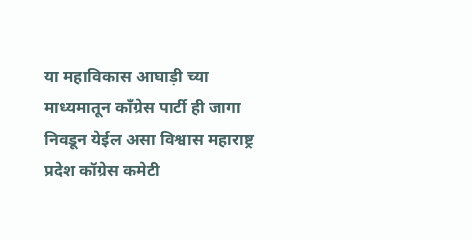या महाविकास आघाड़ी च्या माध्यमातून काँग्रेस पार्टी ही जागा निवडून येईल असा विश्वास महाराष्ट्र प्रदेश कॉग्रेस कमेटी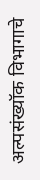अल्पसंख्यॉक विभागाचे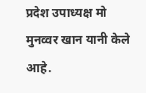प्रदेश उपाध्यक्ष मो मुनव्वर खान यानी केले आहे.